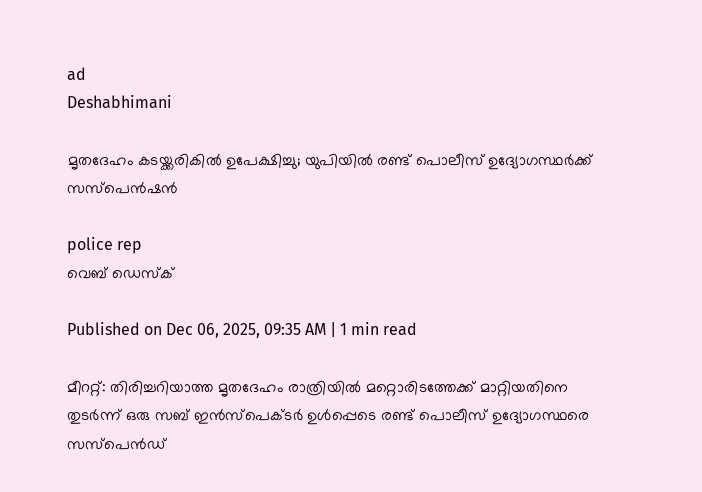ad
Deshabhimani

മൃതദേഹം കടയ്ക്കരികിൽ ഉപേക്ഷിച്ചു; യുപിയിൽ രണ്ട് പൊലീസ് ഉദ്യോഗസ്ഥർക്ക് സസ്‌പെൻഷൻ

police rep
വെബ് ഡെസ്ക്

Published on Dec 06, 2025, 09:35 AM | 1 min read

മീററ്റ്: തിരിച്ചറിയാത്ത മൃതദേഹം രാത്രിയിൽ മറ്റൊരിടത്തേക്ക് മാറ്റിയതിനെ തുടർന്ന് ഒരു സബ് ഇൻസ്പെക്ടർ ഉൾപ്പെടെ രണ്ട് പൊലീസ് ഉദ്യോഗസ്ഥരെ സസ്‌പെൻഡ്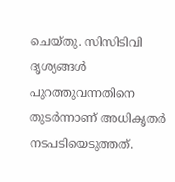ചെയ്തു. സിസിടിവി ദൃശ്യങ്ങൾ പുറത്തുവന്നതിനെ തുടർന്നാണ് അധികൃതർ നടപടിയെടുത്തത്.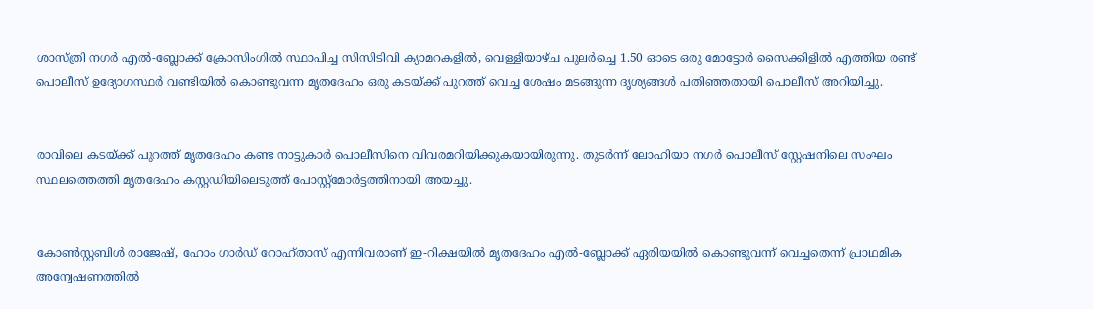ശാസ്ത്രി നഗർ എൽ-ബ്ലോക്ക് ക്രോസിംഗിൽ സ്ഥാപിച്ച സിസിടിവി ക്യാമറകളിൽ, വെള്ളിയാഴ്ച പുലർച്ചെ 1.50 ഓടെ ഒരു മോട്ടോർ സൈക്കിളിൽ എത്തിയ രണ്ട് പൊലീസ് ഉദ്യോഗസ്ഥർ വണ്ടിയിൽ കൊണ്ടുവന്ന മൃതദേഹം ഒരു കടയ്ക്ക് പുറത്ത് വെച്ച ശേഷം മടങ്ങുന്ന ദൃശ്യങ്ങൾ പതിഞ്ഞതായി പൊലീസ് അറിയിച്ചു.


രാവിലെ കടയ്ക്ക് പുറത്ത് മൃതദേഹം കണ്ട നാട്ടുകാർ പൊലീസിനെ വിവരമറിയിക്കുകയായിരുന്നു. തുടർന്ന് ലോഹിയാ നഗർ പൊലീസ് സ്റ്റേഷനിലെ സംഘം സ്ഥലത്തെത്തി മൃതദേഹം കസ്റ്റഡിയിലെടുത്ത് പോസ്റ്റ്‌മോർട്ടത്തിനായി അയച്ചു.


കോൺസ്റ്റബിൾ രാജേഷ്, ഹോം ഗാർഡ് റോഹ്താസ് എന്നിവരാണ് ഇ-റിക്ഷയിൽ മൃതദേഹം എൽ-ബ്ലോക്ക് ഏരിയയിൽ കൊണ്ടുവന്ന് വെച്ചതെന്ന് പ്രാഥമിക അന്വേഷണത്തിൽ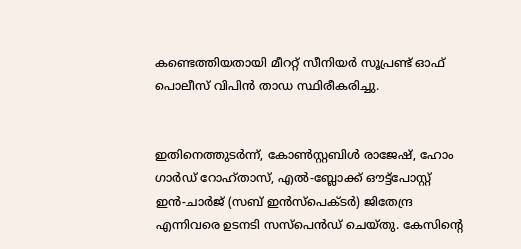കണ്ടെത്തിയതായി മീററ്റ് സീനിയർ സൂപ്രണ്ട് ഓഫ് പൊലീസ് വിപിൻ താഡ സ്ഥിരീകരിച്ചു.


ഇതിനെത്തുടർന്ന്, കോൺസ്റ്റബിൾ രാജേഷ്, ഹോം ഗാർഡ് റോഹ്താസ്, എൽ-ബ്ലോക്ക് ഔട്ട്‌പോസ്റ്റ് ഇൻ-ചാർജ് (സബ് ഇൻസ്പെക്ടർ) ജിതേന്ദ്ര എന്നിവരെ ഉടനടി സസ്‌പെൻഡ് ചെയ്തു. കേസിന്റെ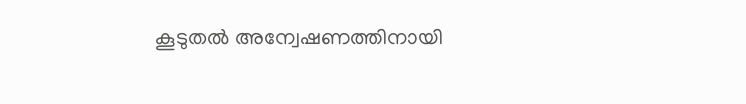കൂടുതൽ അന്വേഷണത്തിനായി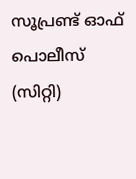സൂപ്രണ്ട് ഓഫ് പൊലീസ് (സിറ്റി)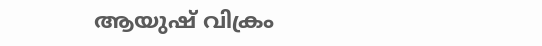ആയുഷ് വിക്രം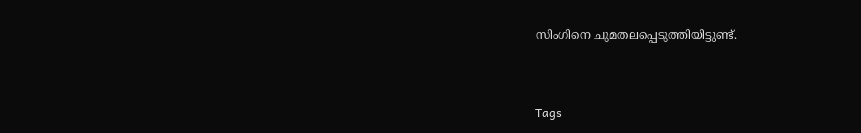സിംഗിനെ ചുമതലപ്പെടുത്തിയിട്ടുണ്ട്.



Tags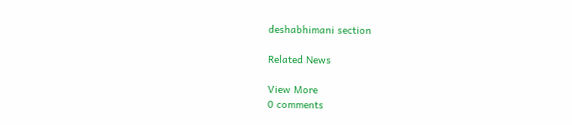deshabhimani section

Related News

View More
0 comments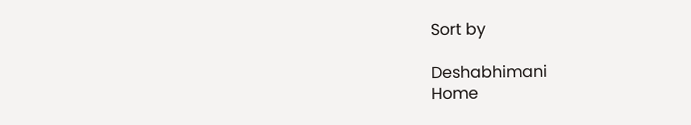Sort by

Deshabhimani
Home